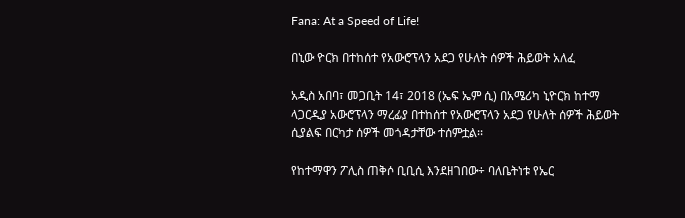Fana: At a Speed of Life!

በኒው ዮርክ በተከሰተ የአውሮፕላን አደጋ የሁለት ሰዎች ሕይወት አለፈ

አዲስ አበባ፣ መጋቢት 14፣ 2018 (ኤፍ ኤም ሲ) በአሜሪካ ኒዮርክ ከተማ ላጋርዲያ አውሮፕላን ማረፊያ በተከሰተ የአውሮፕላን አደጋ የሁለት ሰዎች ሕይወት ሲያልፍ በርካታ ሰዎች መጎዳታቸው ተሰምቷል፡፡

የከተማዋን ፖሊስ ጠቅሶ ቢቢሲ እንደዘገበው÷ ባለቤትነቱ የኤር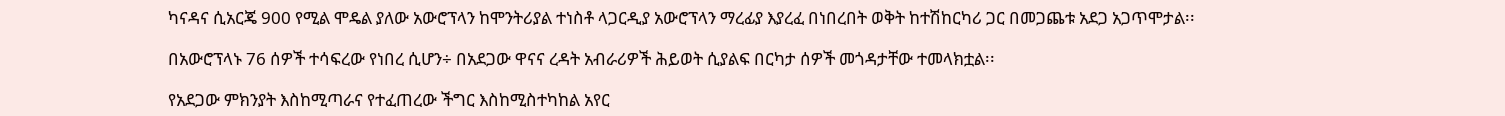ካናዳና ሲአርጄ 900 የሚል ሞዴል ያለው አውሮፕላን ከሞንትሪያል ተነስቶ ላጋርዲያ አውሮፕላን ማረፊያ እያረፈ በነበረበት ወቅት ከተሽከርካሪ ጋር በመጋጨቱ አደጋ አጋጥሞታል፡፡

በአውሮፕላኑ 76 ሰዎች ተሳፍረው የነበረ ሲሆን÷ በአደጋው ዋናና ረዳት አብራሪዎች ሕይወት ሲያልፍ በርካታ ሰዎች መጎዳታቸው ተመላክቷል፡፡

የአደጋው ምክንያት እስከሚጣራና የተፈጠረው ችግር እስከሚስተካከል አየር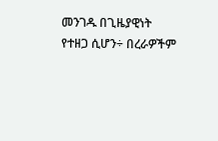መንገዱ በጊዜያዊነት የተዘጋ ሲሆን÷ በረራዎችም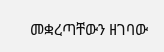መቋረጣቸውን ዘገባው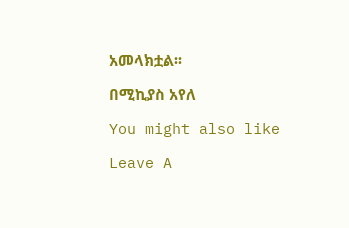አመላክቷል፡፡

በሚኪያስ አየለ

You might also like

Leave A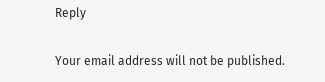Reply

Your email address will not be published.